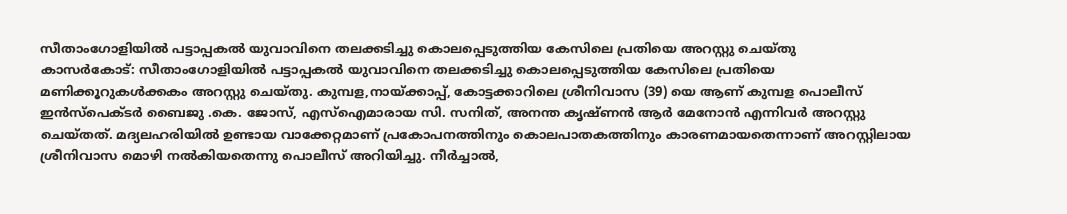സീതാംഗോളിയിൽ പട്ടാപ്പകൽ യുവാവിനെ തലക്കടിച്ചു കൊലപ്പെടുത്തിയ കേസിലെ പ്രതിയെ അറസ്റ്റു ചെയ്തു
കാസർകോട്: സീതാംഗോളിയിൽ പട്ടാപ്പകൽ യുവാവിനെ തലക്കടിച്ചു കൊലപ്പെടുത്തിയ കേസിലെ പ്രതിയെ മണിക്കൂറുകൾക്കകം അറസ്റ്റു ചെയ്തു. കുമ്പള,നായ്ക്കാപ്പ്, കോട്ടക്കാറിലെ ശ്രീനിവാസ (39) യെ ആണ് കുമ്പള പൊലീസ് ഇൻസ്പെക്ടർ ബൈജു .കെ. ജോസ്, എസ്ഐമാരായ സി. സനിത്, അനന്ത കൃഷ്ണൻ ആർ മേനോൻ എന്നിവർ അറസ്റ്റു ചെയ്തത്. മദ്യലഹരിയിൽ ഉണ്ടായ വാക്കേറ്റമാണ് പ്രകോപനത്തിനും കൊലപാതകത്തിനും കാരണമായതെന്നാണ് അറസ്റ്റിലായ ശ്രീനിവാസ മൊഴി നൽകിയതെന്നു പൊലീസ് അറിയിച്ചു. നീർച്ചാൽ,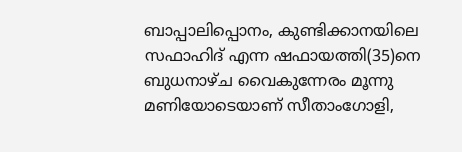ബാപ്പാലിപ്പൊനം, കുണ്ടിക്കാനയിലെ സഫാഹിദ് എന്ന ഷഫായത്തി(35)നെ ബുധനാഴ്ച വൈകുന്നേരം മൂന്നു മണിയോടെയാണ് സീതാംഗോളി,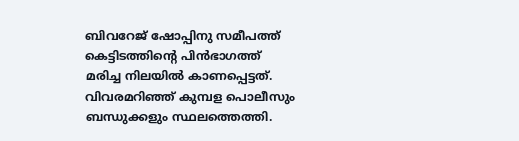ബിവറേജ് ഷോപ്പിനു സമീപത്ത് കെട്ടിടത്തിന്റെ പിൻഭാഗത്ത് മരിച്ച നിലയിൽ കാണപ്പെട്ടത്. വിവരമറിഞ്ഞ് കുമ്പള പൊലീസും ബന്ധുക്കളും സ്ഥലത്തെത്തി.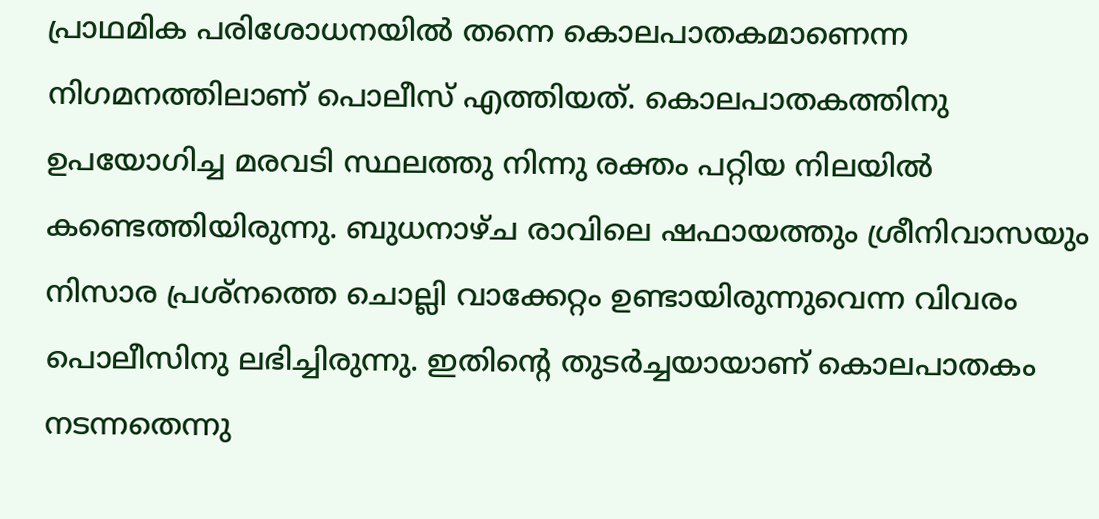പ്രാഥമിക പരിശോധനയിൽ തന്നെ കൊലപാതകമാണെന്ന നിഗമനത്തിലാണ് പൊലീസ് എത്തിയത്. കൊലപാതകത്തിനു ഉപയോഗിച്ച മരവടി സ്ഥലത്തു നിന്നു രക്തം പറ്റിയ നിലയിൽ കണ്ടെത്തിയിരുന്നു. ബുധനാഴ്ച രാവിലെ ഷഫായത്തും ശ്രീനിവാസയും നിസാര പ്രശ്നത്തെ ചൊല്ലി വാക്കേറ്റം ഉണ്ടായിരുന്നുവെന്ന വിവരം പൊലീസിനു ലഭിച്ചിരുന്നു. ഇതിന്റെ തുടർച്ചയായാണ് കൊലപാതകം നടന്നതെന്നു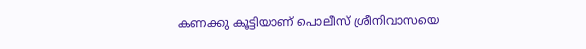കണക്കു കൂട്ടിയാണ് പൊലീസ് ശ്രീനിവാസയെ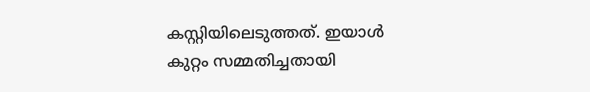കസ്റ്റിയിലെടുത്തത്. ഇയാൾ കുറ്റം സമ്മതിച്ചതായി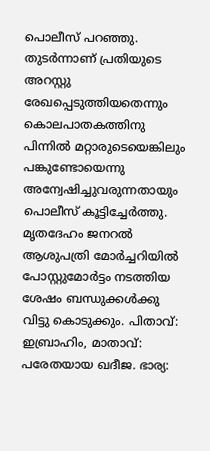പൊലീസ് പറഞ്ഞു. തുടർന്നാണ് പ്രതിയുടെ അറസ്റ്റു രേഖപ്പെടുത്തിയതെന്നും കൊലപാതകത്തിനു പിന്നിൽ മറ്റാരുടെയെങ്കിലും പങ്കുണ്ടോയെന്നു അന്വേഷിച്ചുവരുന്നതായും പൊലീസ് കൂട്ടിച്ചേർത്തു. മൃതദേഹം ജനറൽ ആശുപത്രി മോർച്ചറിയിൽ പോസ്റ്റുമോർട്ടം നടത്തിയ ശേഷം ബന്ധുക്കൾക്കു വിട്ടു കൊടുക്കും. പിതാവ്: ഇബ്രാഹിം, മാതാവ്: പരേതയായ ഖദീജ. ഭാര്യ: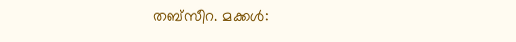തബ്സീറ. മക്കൾ: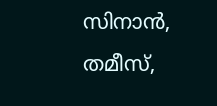സിനാൻ, തമീസ്,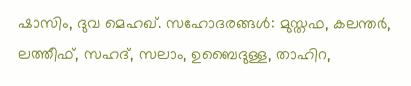ഷാസിം, ദുവ മെഹഖ്. സഹോദരങ്ങൾ: മുസ്തഫ, കലന്തർ, ലത്തീഫ്, സഹദ്, സലാം, ഉബൈദുള്ള, താഹിറ,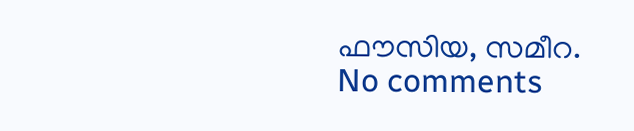ഫൗസിയ, സമീറ.
No comments